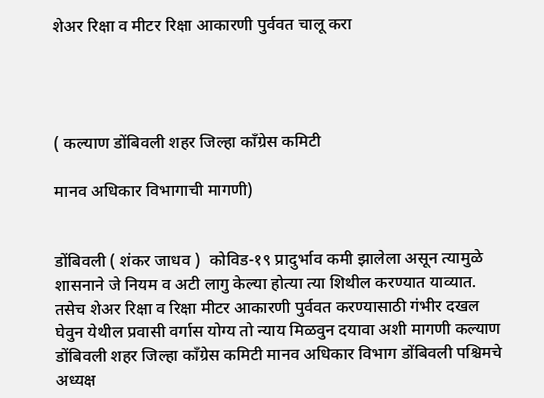शेअर रिक्षा व मीटर रिक्षा आकारणी पुर्ववत चालू करा




( कल्याण डोंबिवली शहर जिल्हा काँग्रेस कमिटी

मानव अधिकार विभागाची मागणी)


डोंबिवली ( शंकर जाधव )  कोविड-१९ प्रादुर्भाव कमी झालेला असून त्यामुळे शासनाने जे नियम व अटी लागु केल्या होत्या त्या शिथील करण्यात याव्यात. तसेच शेअर रिक्षा व रिक्षा मीटर आकारणी पुर्ववत करण्यासाठी गंभीर दखल घेवुन येथील प्रवासी वर्गास योग्य तो न्याय मिळवुन दयावा अशी मागणी कल्याण डोंबिवली शहर जिल्हा काँग्रेस कमिटी मानव अधिकार विभाग डोंबिवली पश्चिमचे अध्यक्ष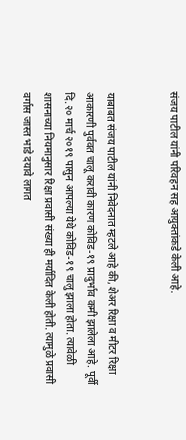संजय पाटील यांनी परिवहन सह आयुक्तांकडे केली आहे.


याबाबत संजय पाटील यांनी निवेदनात म्हटले आहे की, शेअर रिक्षा व मीटर रिक्षा आकारणी पुर्ववत चालू करावी कारण कोविड-१९ प्रादुर्भाव कमी झालेला आहे. पूर्वी दि.२० मार्च २०१९ पासुन आपल्या येथे कोविड-१९ चालु झाला होता. त्यावेळी शासनाच्या नियमानुसार रिक्षा प्रवासी संख्या ही मर्यादित केली होती. त्यामुळे प्रवासी वर्गास जास्त भाडे दयावे लागत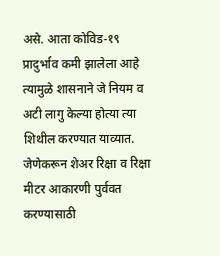असे. आता कोविड-१९ प्रादुर्भाव कमी झालेला आहे त्यामुळे शासनाने जे नियम व अटी लागु केल्या होत्या त्या शिथील करण्यात याव्यात.  जेणेकरून शेअर रिक्षा व रिक्षा मीटर आकारणी पुर्ववत करण्यासाठी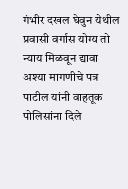गंभीर दखल घेवुन येथील प्रवासी वर्गास योग्य तो न्याय मिळवून द्यावा अश्या मागणीचे पत्र पाटील यांनी वाहतूक पोलिसांना दिले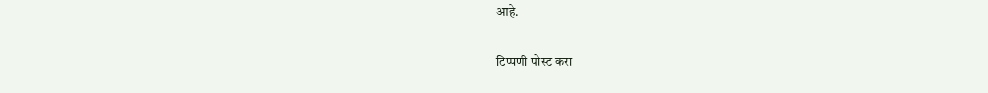आहे.

टिप्पणी पोस्ट करा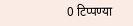0 टिप्पण्या